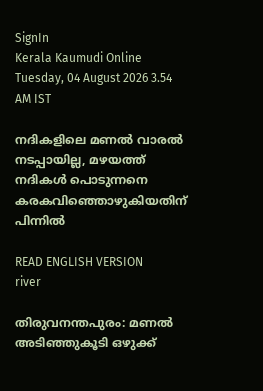SignIn
Kerala Kaumudi Online
Tuesday, 04 August 2026 3.54 AM IST

നദികളിലെ മണൽ വാരൽ നടപ്പായില്ല, മഴയത്ത് നദികൾ പൊടുന്നനെ കരകവിഞ്ഞൊഴുകിയതിന് പിന്നിൽ

READ ENGLISH VERSION
river

തിരുവനന്തപുരം: മണൽ അടിഞ്ഞുകൂടി ഒഴുക്ക്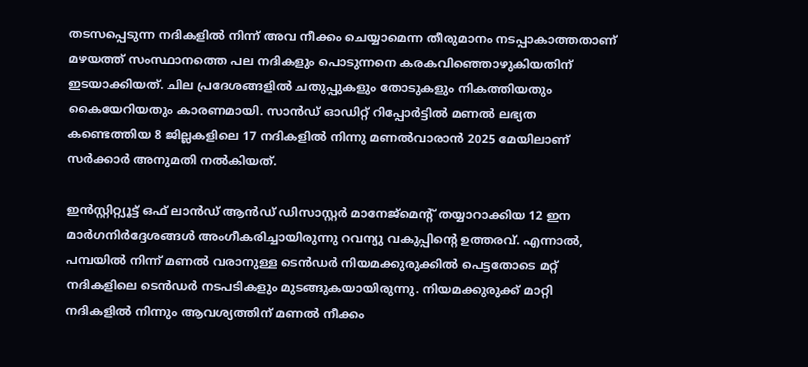തടസപ്പെടുന്ന നദികളിൽ നിന്ന് അവ നീക്കം ചെയ്യാമെന്ന തീരുമാനം നടപ്പാകാത്തതാണ് മഴയത്ത് സംസ്ഥാനത്തെ പല നദികളും പൊടുന്നനെ കരകവിഞ്ഞൊഴുകിയതിന് ഇടയാക്കിയത്. ചില പ്രദേശങ്ങളിൽ ചതുപ്പുകളും തോടുകളും നികത്തിയതും കൈയേറിയതും കാരണമായി. സാൻഡ് ഓഡിറ്റ് റിപ്പോർട്ടിൽ മണൽ ലഭ്യത കണ്ടെത്തിയ 8 ജില്ലകളിലെ 17 നദികളിൽ നിന്നു മണൽവാരാൻ 2025 മേയിലാണ് സർക്കാർ അനുമതി നൽകിയത്.

ഇൻസ്റ്റിറ്റ്യൂട്ട് ഒഫ് ലാൻഡ് ആൻഡ് ഡിസാസ്റ്റർ മാനേജ്‌മെന്റ് തയ്യാറാക്കിയ 12 ഇന മാർഗനിർദ്ദേശങ്ങൾ അംഗീകരിച്ചായിരുന്നു റവന്യു വകുപ്പിന്റെ ഉത്തരവ്. എന്നാൽ, പമ്പയിൽ നിന്ന് മണൽ വരാനുള്ള ടെൻ‌ഡർ നിയമക്കുരുക്കിൽ പെട്ടതോടെ മറ്റ് നദികളിലെ ടെൻ‌ഡർ നടപടികളും മുടങ്ങുകയായിരുന്നു. നിയമക്കുരുക്ക് മാറ്റി നദികളിൽ നിന്നും ആവശ്യത്തിന് മണൽ നീക്കം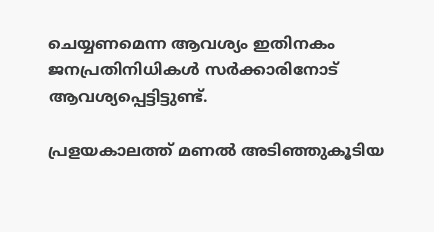ചെയ്യണമെന്ന ആവശ്യം ഇതിനകം ജനപ്രതിനിധികൾ സർക്കാരിനോട് ആവശ്യപ്പെട്ടിട്ടുണ്ട്.

പ്രളയകാലത്ത് മണൽ അടിഞ്ഞുകൂടിയ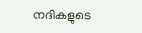നദികളുടെ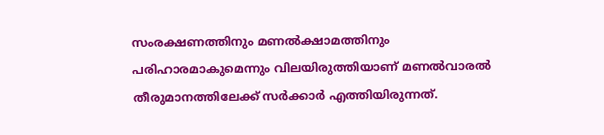സംരക്ഷണത്തിനും മണൽക്ഷാമത്തിനും പരിഹാരമാകുമെന്നും വിലയിരുത്തിയാണ് മണൽവാരൽ തീരുമാനത്തിലേക്ക് സർക്കാർ എത്തിയിരുന്നത്.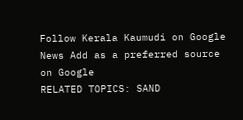Follow Kerala Kaumudi on Google News Add as a preferred source on Google
RELATED TOPICS: SAND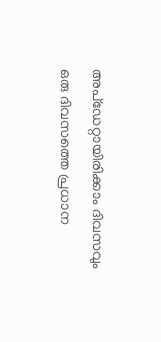അപ്ഡേറ്റായിരിക്കാം ദിവസവും
ഒരു ദിവസത്തെ പ്രധാന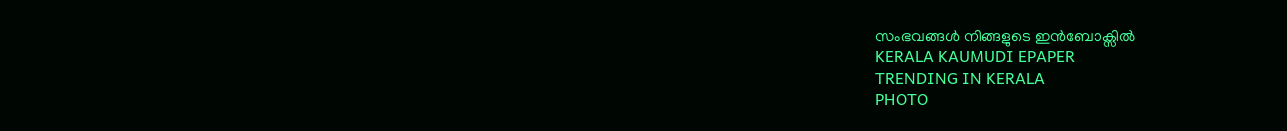സംഭവങ്ങൾ നിങ്ങളുടെ ഇൻബോക്സിൽ
KERALA KAUMUDI EPAPER
TRENDING IN KERALA
PHOTO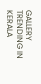GALLERY
TRENDING IN KERALA